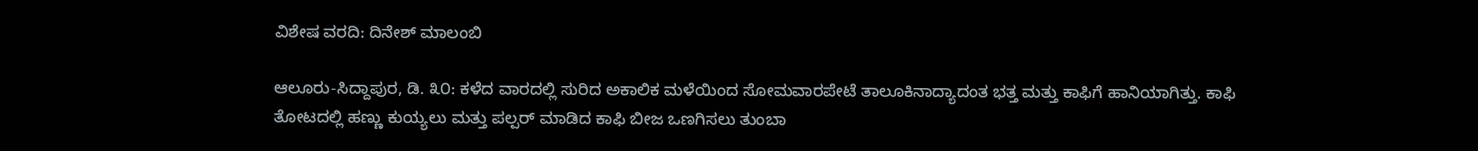ವಿಶೇಷ ವರದಿ: ದಿನೇಶ್ ಮಾಲಂಬಿ

ಆಲೂರು-ಸಿದ್ದಾಪುರ, ಡಿ. ೩೦: ಕಳೆದ ವಾರದಲ್ಲಿ ಸುರಿದ ಅಕಾಲಿಕ ಮಳೆಯಿಂದ ಸೋಮವಾರಪೇಟೆ ತಾಲೂಕಿನಾದ್ಯಾದಂತ ಭತ್ತ ಮತ್ತು ಕಾಫಿಗೆ ಹಾನಿಯಾಗಿತ್ತು. ಕಾಫಿ ತೋಟದಲ್ಲಿ ಹಣ್ಣು ಕುಯ್ಯಲು ಮತ್ತು ಪಲ್ಪರ್ ಮಾಡಿದ ಕಾಫಿ ಬೀಜ ಒಣಗಿಸಲು ತುಂಬಾ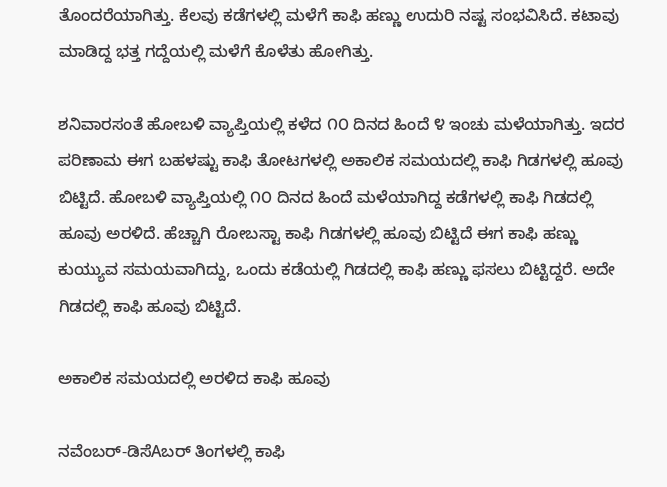ತೊಂದರೆಯಾಗಿತ್ತು. ಕೆಲವು ಕಡೆಗಳಲ್ಲಿ ಮಳೆಗೆ ಕಾಫಿ ಹಣ್ಣು ಉದುರಿ ನಷ್ಟ ಸಂಭವಿಸಿದೆ. ಕಟಾವು ಮಾಡಿದ್ದ ಭತ್ತ ಗದ್ದೆಯಲ್ಲಿ ಮಳೆಗೆ ಕೊಳೆತು ಹೋಗಿತ್ತು.

ಶನಿವಾರಸಂತೆ ಹೋಬಳಿ ವ್ಯಾಪ್ತಿಯಲ್ಲಿ ಕಳೆದ ೧೦ ದಿನದ ಹಿಂದೆ ೪ ಇಂಚು ಮಳೆಯಾಗಿತ್ತು. ಇದರ ಪರಿಣಾಮ ಈಗ ಬಹಳಷ್ಟು ಕಾಫಿ ತೋಟಗಳಲ್ಲಿ ಅಕಾಲಿಕ ಸಮಯದಲ್ಲಿ ಕಾಫಿ ಗಿಡಗಳಲ್ಲಿ ಹೂವು ಬಿಟ್ಟಿದೆ. ಹೋಬಳಿ ವ್ಯಾಪ್ತಿಯಲ್ಲಿ ೧೦ ದಿನದ ಹಿಂದೆ ಮಳೆಯಾಗಿದ್ದ ಕಡೆಗಳಲ್ಲಿ ಕಾಫಿ ಗಿಡದಲ್ಲಿ ಹೂವು ಅರಳಿದೆ. ಹೆಚ್ಚಾಗಿ ರೋಬಸ್ಟಾ ಕಾಫಿ ಗಿಡಗಳಲ್ಲಿ ಹೂವು ಬಿಟ್ಟಿದೆ ಈಗ ಕಾಫಿ ಹಣ್ಣು ಕುಯ್ಯುವ ಸಮಯವಾಗಿದ್ದು, ಒಂದು ಕಡೆಯಲ್ಲಿ ಗಿಡದಲ್ಲಿ ಕಾಫಿ ಹಣ್ಣು ಫಸಲು ಬಿಟ್ಟಿದ್ದರೆ. ಅದೇ ಗಿಡದಲ್ಲಿ ಕಾಫಿ ಹೂವು ಬಿಟ್ಟಿದೆ.

ಅಕಾಲಿಕ ಸಮಯದಲ್ಲಿ ಅರಳಿದ ಕಾಫಿ ಹೂವು

ನವೆಂಬರ್-ಡಿಸೆAಬರ್ ತಿಂಗಳಲ್ಲಿ ಕಾಫಿ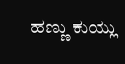ಹಣ್ಣು ಕುಯ್ಲು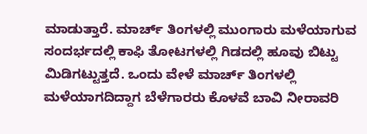ಮಾಡುತ್ತಾರೆ. ಮಾರ್ಚ್ ತಿಂಗಳಲ್ಲಿ ಮುಂಗಾರು ಮಳೆಯಾಗುವ ಸಂದರ್ಭದಲ್ಲಿ ಕಾಫಿ ತೋಟಗಳಲ್ಲಿ ಗಿಡದಲ್ಲಿ ಹೂವು ಬಿಟ್ಟು ಮಿಡಿಗಟ್ಟುತ್ತದೆ. ಒಂದು ವೇಳೆ ಮಾರ್ಚ್ ತಿಂಗಳಲ್ಲಿ ಮಳೆಯಾಗದಿದ್ದಾಗ ಬೆಳೆಗಾರರು ಕೊಳವೆ ಬಾವಿ ನೀರಾವರಿ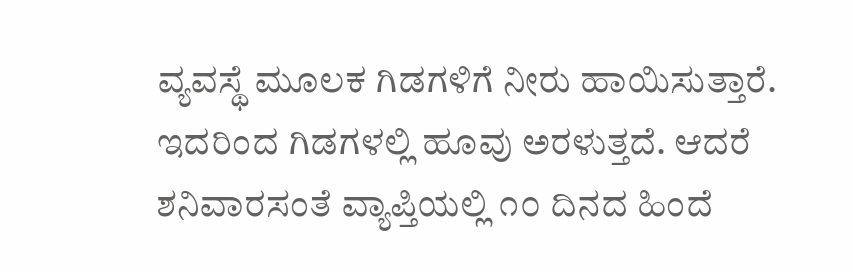ವ್ಯವಸ್ಥೆ ಮೂಲಕ ಗಿಡಗಳಿಗೆ ನೀರು ಹಾಯಿಸುತ್ತಾರೆ. ಇದರಿಂದ ಗಿಡಗಳಲ್ಲಿ ಹೂವು ಅರಳುತ್ತದೆ. ಆದರೆ ಶನಿವಾರಸಂತೆ ವ್ಯಾಪ್ತಿಯಲ್ಲಿ ೧೦ ದಿನದ ಹಿಂದೆ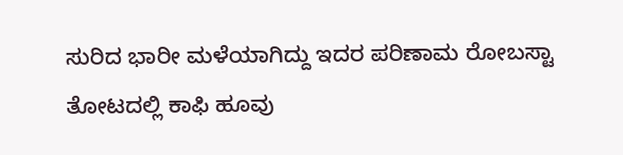ಸುರಿದ ಭಾರೀ ಮಳೆಯಾಗಿದ್ದು ಇದರ ಪರಿಣಾಮ ರೋಬಸ್ಟಾ ತೋಟದಲ್ಲಿ ಕಾಫಿ ಹೂವು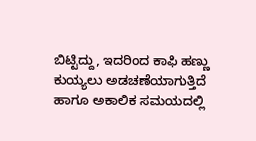ಬಿಟ್ಟಿದ್ದು, ಇದರಿಂದ ಕಾಫಿ ಹಣ್ಣು ಕುಯ್ಯಲು ಅಡಚಣೆಯಾಗುತ್ತಿದೆ ಹಾಗೂ ಅಕಾಲಿಕ ಸಮಯದಲ್ಲಿ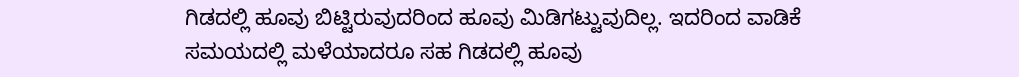ಗಿಡದಲ್ಲಿ ಹೂವು ಬಿಟ್ಟಿರುವುದರಿಂದ ಹೂವು ಮಿಡಿಗಟ್ಟುವುದಿಲ್ಲ. ಇದರಿಂದ ವಾಡಿಕೆ ಸಮಯದಲ್ಲಿ ಮಳೆಯಾದರೂ ಸಹ ಗಿಡದಲ್ಲಿ ಹೂವು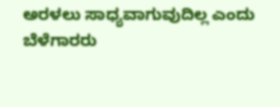ಅರಳಲು ಸಾಧ್ಯವಾಗುವುದಿಲ್ಲ ಎಂದು ಬೆಳೆಗಾರರು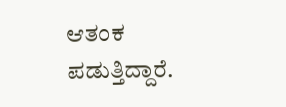ಆತಂಕ ಪಡುತ್ತಿದ್ದಾರೆ.